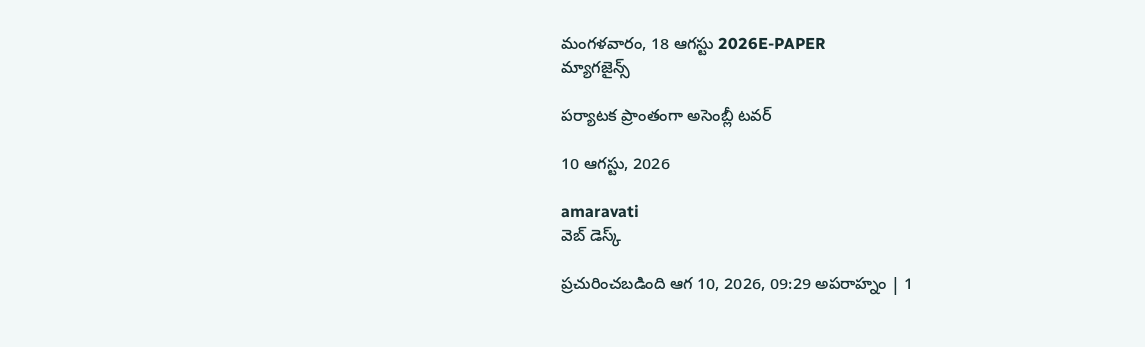మంగళవారం, 18 ఆగస్టు 2026E-PAPER
మ్యాగజైన్స్

పర్యాటక ప్రాంతంగా అసెంబ్లీ టవర్‌

10 ఆగస్టు, 2026

amaravati
వెబ్ డెస్క్

ప్రచురించబడింది ఆగ 10, 2026, 09:29 అపరాహ్నం | 1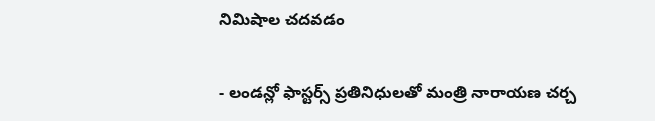నిమిషాల చదవడం

- లండన్లో ఫాస్టర్స్‌ ప్రతినిధులతో మంత్రి నారాయణ చర్చ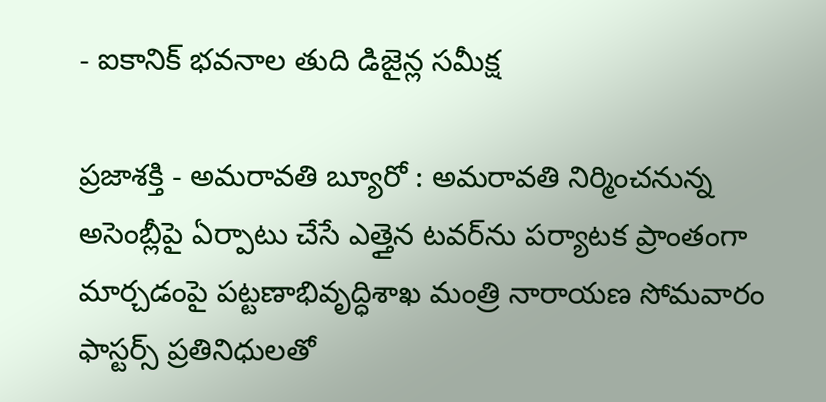- ఐకానిక్ భవనాల తుది డిజైన్ల సమీక్ష

ప్రజాశక్తి - అమరావతి బ్యూరో : అమరావతి నిర్మించనున్న అసెంబ్లీపై ఏర్పాటు చేసే ఎత్తైన టవర్‌‌ను పర్యాటక ప్రాంతంగా మార్చడంపై పట్టణాభివృద్ధిశాఖ మంత్రి నారాయణ సోమవారం ఫాస్టర్స్‌ ‌ప్రతినిధులతో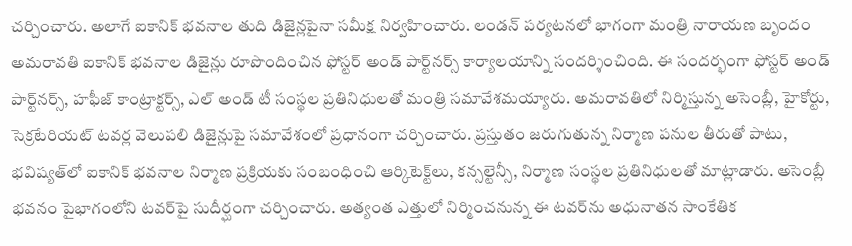చర్చించారు. అలాగే ఐకానిక్‌ ‌భవనాల తుది డిజైన్లపైనా సమీక్ష నిర్వహించారు. లండన్ పర్యటనలో భాగంగా మంత్రి నారాయణ బృందం అమరావతి ఐకానిక్ భవనాల డిజైన్లు రూపొందించిన ఫోస్టర్ అండ్ పార్ట్‌నర్స్ కార్యాలయాన్ని సందర్శించింది. ఈ సందర్భంగా ఫోస్టర్ అండ్ పార్ట్‌నర్స్, హఫీజ్ కాంట్రాక్టర్స్, ఎల్ అండ్ టీ సంస్థల ప్రతినిధులతో మంత్రి సమావేశమయ్యారు. అమరావతిలో నిర్మిస్తున్న అసెంబ్లీ, హైకోర్టు, సెక్రటేరియట్ టవర్ల వెలుపలి డిజైన్లుపై సమావేశంలో ప్రధానంగా చర్చించారు. ప్రస్తుతం జరుగుతున్న నిర్మాణ పనుల తీరుతో పాటు, భవిష్యత్‌లో ఐకానిక్ భవనాల నిర్మాణ ప్రక్రియకు సంబంధించి ఆర్కిటెక్ట్‌లు, కన్సల్టెన్సీ, నిర్మాణ సంస్థల ప్రతినిధులతో మాట్లాడారు. అసెంబ్లీ భవనం పైభాగంలోని టవర్‌పై సుదీర్ఘంగా చర్చించారు. అత్యంత ఎత్తులో నిర్మించనున్న ఈ టవర్‌ను అధునాతన సాంకేతిక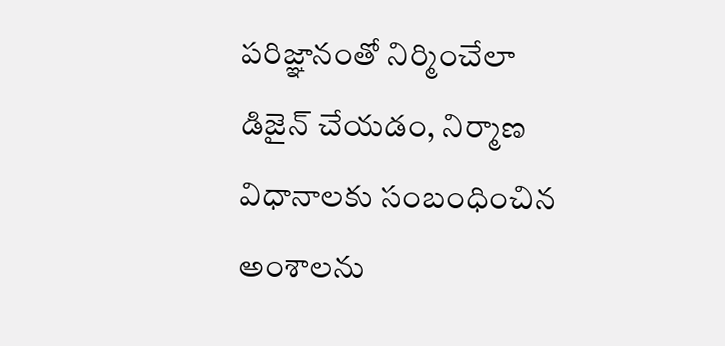పరిజ్ఞానంతో నిర్మించేలా డిజైన్ చేయడం, నిర్మాణ విధానాలకు సంబంధించిన అంశాలను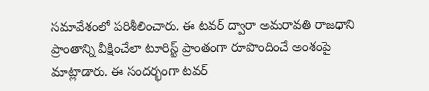సమావేశంలో పరిశీలించారు. ఈ టవర్ ద్వారా అమరావతి రాజధాని ప్రాంతాన్ని వీక్షించేలా టూరిస్ట్ ప్రాంతంగా రూపొందించే అంశంపై మాట్లాడారు. ఈ సందర్భంగా టవర్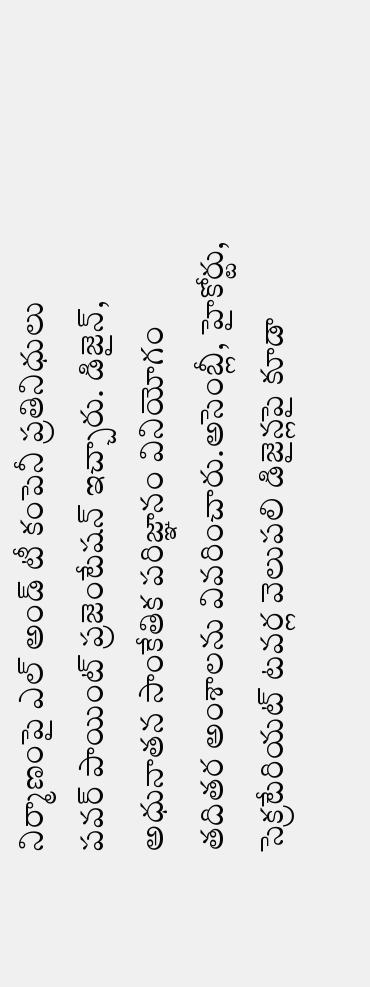నిర్మాణంపై ఎల్ అండ్ టీ కంపెనీ ప్రతినిధులు పవర్ పాయింట్ ప్రజెంటేషన్‌ ఇచ్చారు. డిజైన్, అధునాతన సాంకేతిక పరిజ్ఞానం వినియోగం తదితర అంశాలను వివరించారు.అసెంబ్లీ, హైకోర్టు, సెక్రటేరియట్ టవర్ల వెలుపలి డిజైన్లపై కూడా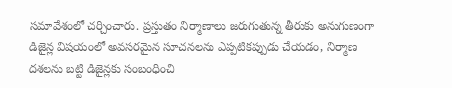సమావేశంలో చర్చించారు. ప్రస్తుతం నిర్మాణాలు జరుగుతున్న తీరుకు అనుగుణంగా డిజైన్ల విషయంలో అవసరమైన సూచనలను ఎప్పటికప్పుడు చేయడం, నిర్మాణ దశలను బట్టి డిజైన్లకు సంబంధించి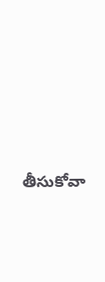తీసుకోవా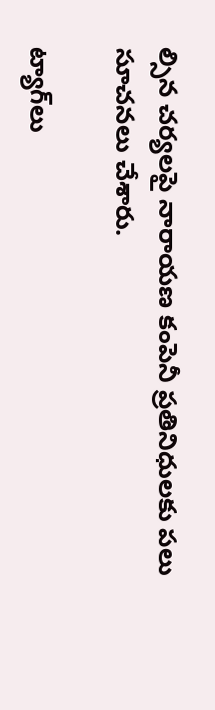ల్సిన చర్యలపై నారాయణ కంపెనీ ప్రతినిధులకు పలు సూచనలు చేశారు.

ట్యాగ్‌లు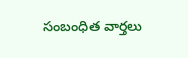సంబంధిత వార్తలు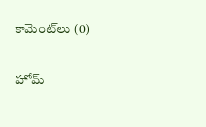కామెంట్‌లు (0)

హోమ్